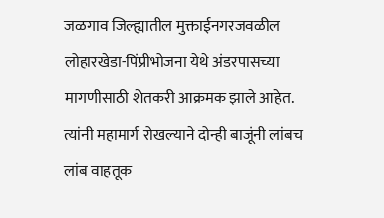जळगाव जिल्ह्यातील मुक्ताईनगरजवळील लोहारखेडा-पिंप्रीभोजना येथे अंडरपासच्या मागणीसाठी शेतकरी आक्रमक झाले आहेत. त्यांनी महामार्ग रोखल्याने दोन्ही बाजूंनी लांबच लांब वाहतूक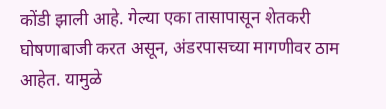कोंडी झाली आहे. गेल्या एका तासापासून शेतकरी घोषणाबाजी करत असून, अंडरपासच्या मागणीवर ठाम आहेत. यामुळे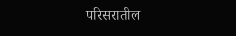परिसरातील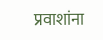प्रवाशांना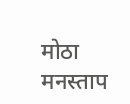मोठा मनस्ताप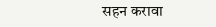सहन करावा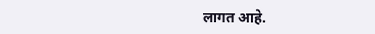लागत आहे.